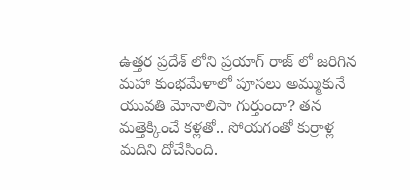ఉత్తర ప్రదేశ్ లోని ప్రయాగ్ రాజ్ లో జరిగిన మహా కుంభమేళాలో పూసలు అమ్ముకునే యువతి మోనాలిసా గుర్తుందా? తన మత్తెక్కించే కళ్లతో.. సోయగంతో కుర్రాళ్ల మదిని దోచేసింది.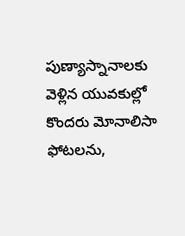పుణ్యాస్నానాలకు వెళ్లిన యువకుల్లో కొందరు మోనాలిసా ఫోటలను,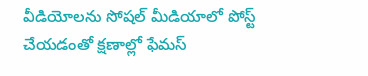వీడియోలను సోషల్ మీడియాలో పోస్ట్ చేయడంతో క్షణాల్లో ఫేమస్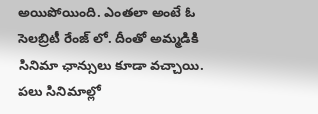అయిపోయింది. ఎంతలా అంటే ఓ సెలబ్రిటీ రేంజ్ లో. దీంతో అమ్మడికి సినిమా ఛాన్సులు కూడా వచ్చాయి. పలు సినిమాల్లో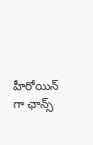హీరోయిన్ గా ఛాన్స్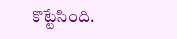కొట్టేసింది.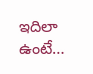ఇదిలా ఉంటే…